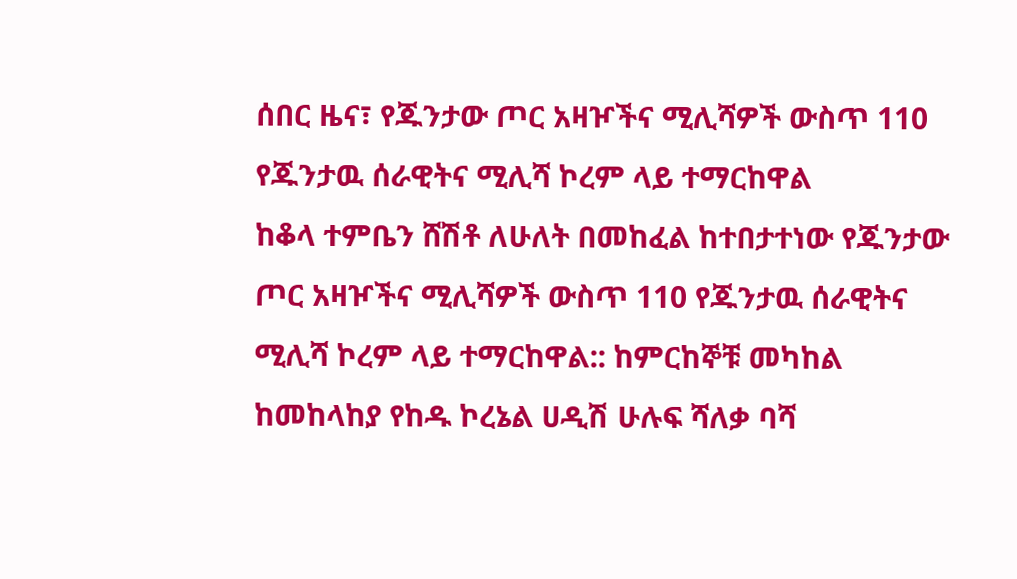ሰበር ዜና፣ የጁንታው ጦር አዛዦችና ሚሊሻዎች ውስጥ 110 የጁንታዉ ሰራዊትና ሚሊሻ ኮረም ላይ ተማርከዋል
ከቆላ ተምቤን ሸሽቶ ለሁለት በመከፈል ከተበታተነው የጁንታው ጦር አዛዦችና ሚሊሻዎች ውስጥ 110 የጁንታዉ ሰራዊትና ሚሊሻ ኮረም ላይ ተማርከዋል:: ከምርከኞቹ መካከል ከመከላከያ የከዱ ኮረኔል ሀዲሽ ሁሉፍ ሻለቃ ባሻ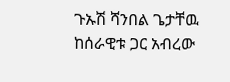ጉኡሽ ሻንበል ጌታቸዉ ከሰራዊቱ ጋር አብረው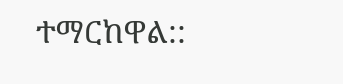ተማርከዋል::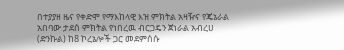በተያያዘ ዜና የቀድሞ የማእከላዊ እዝ ምክትል አዛዥና የጄኔራል አበባው ታደሰ ምክትል የነበረዉ ብርጋዴን ጀነራል አብረሀ (ድንኩል) ከ8 ኮረኔሎች ጋር መደምሰሱ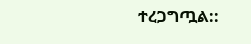ተረጋግጧል::